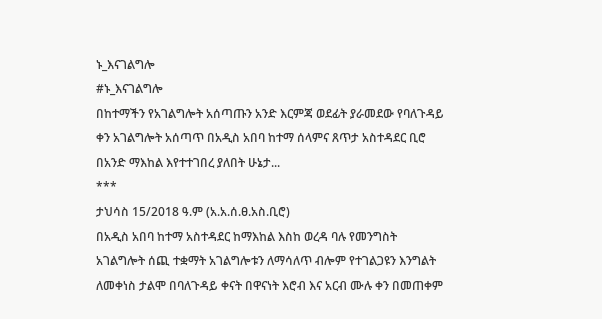ኑ_እናገልግሎ
#ኑ_እናገልግሎ
በከተማችን የአገልግሎት አሰጣጡን አንድ እርምጃ ወደፊት ያራመደው የባለጉዳይ ቀን አገልግሎት አሰጣጥ በአዲስ አበባ ከተማ ሰላምና ጸጥታ አስተዳደር ቢሮ በአንድ ማእከል እየተተገበረ ያለበት ሁኔታ...
***
ታህሳስ 15/2018 ዓ.ም (አ.አ.ሰ.ፀ.አስ.ቢሮ)
በአዲስ አበባ ከተማ አስተዳደር ከማእከል እስከ ወረዳ ባሉ የመንግስት አገልግሎት ሰጪ ተቋማት አገልግሎቱን ለማሳለጥ ብሎም የተገልጋዩን እንግልት ለመቀነስ ታልሞ በባለጉዳይ ቀናት በዋናነት እሮብ እና አርብ ሙሉ ቀን በመጠቀም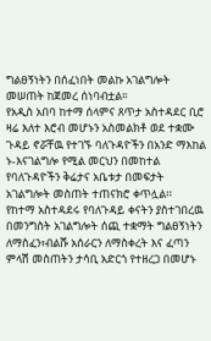ግልፀኝነትን በሰፈነበት መልኩ አገልግሎት መሠጠት ከጀመረ ሰነባብቷል።
የአዲስ አበባ ከተማ ሰላምና ጸጥታ አስተዳደር ቢሮ ዛሬ እለተ እሮብ መሆኑን አስመልክቶ ወደ ተቋሙ ጉዳይ ኖሯቸዉ የተገኙ ባለጉዳዮችን በአንድ ማእከል ኑ-እናገልግሎ የሚል መርህን በመከተል የባለጉዳዮችን ቅሬታና አቤቱታ በመፍታት አገልግሎት መስጠት ተጠናክሮ ቀጥሏል፡፡
የከተማ አስተዳደሩ የባለጉዳይ ቀናትን ያስተገበረዉ በመንግስት አገልግሎት ሰጪ ተቋማት ግልፀኝነትን ለማስፈን፣ብልሹ አሰራርን ለማስቀረት እና ፈጣን ምላሽ መስጠትን ታሳቢ አድርጎ የተዘረጋ በመሆኑ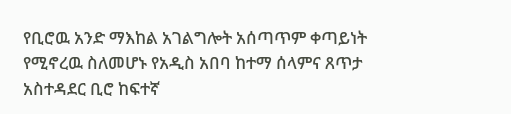የቢሮዉ አንድ ማእከል አገልግሎት አሰጣጥም ቀጣይነት የሚኖረዉ ስለመሆኑ የአዲስ አበባ ከተማ ሰላምና ጸጥታ አስተዳደር ቢሮ ከፍተኛ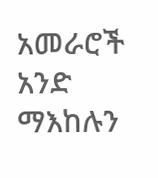አመራሮች አንድ ማእከሉን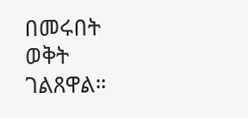በመሩበት ወቅት ገልጸዋል።